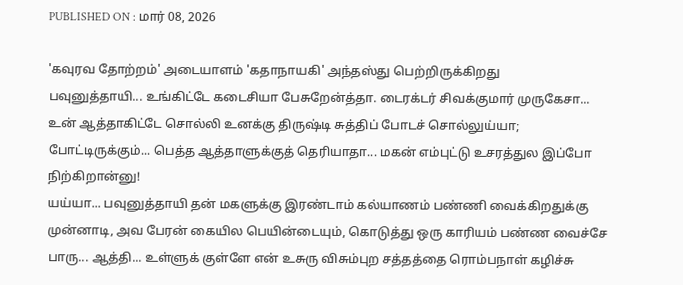PUBLISHED ON : மார் 08, 2026

'கவுரவ தோற்றம்' அடையாளம் 'கதாநாயகி' அந்தஸ்து பெற்றிருக்கிறது
பவுனுத்தாயி... உங்கிட்டே கடைசியா பேசுறேன்த்தா. டைரக்டர் சிவக்குமார் முருகேசா... உன் ஆத்தாகிட்டே சொல்லி உனக்கு திருஷ்டி சுத்திப் போடச் சொல்லுய்யா; போட்டிருக்கும்... பெத்த ஆத்தாளுக்குத் தெரியாதா... மகன் எம்புட்டு உசரத்துல இப்போ நிற்கிறான்னு!
யய்யா... பவுனுத்தாயி தன் மகளுக்கு இரண்டாம் கல்யாணம் பண்ணி வைக்கிறதுக்கு முன்னாடி, அவ பேரன் கையில பெயின்டையும், கொடுத்து ஒரு காரியம் பண்ண வைச்சே பாரு... ஆத்தி... உள்ளுக் குள்ளே என் உசுரு விசும்புற சத்தத்தை ரொம்பநாள் கழிச்சு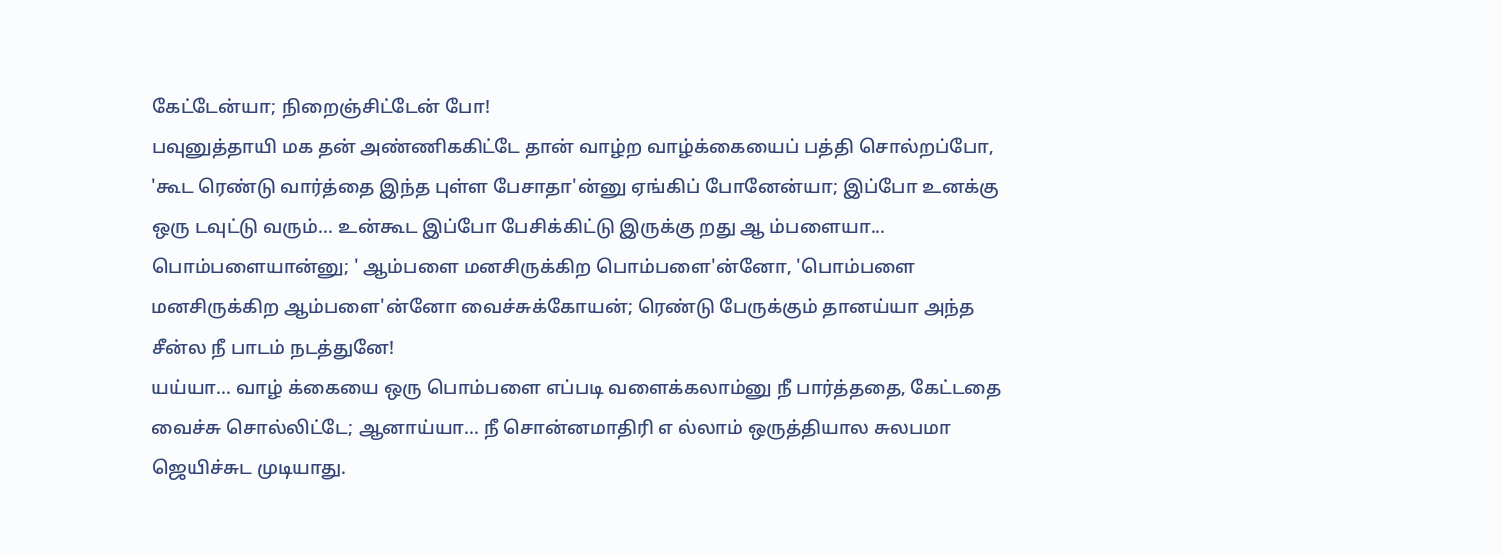கேட்டேன்யா; நிறைஞ்சிட்டேன் போ!
பவுனுத்தாயி மக தன் அண்ணிககிட்டே தான் வாழ்ற வாழ்க்கையைப் பத்தி சொல்றப்போ, 'கூட ரெண்டு வார்த்தை இந்த புள்ள பேசாதா'ன்னு ஏங்கிப் போனேன்யா; இப்போ உனக்கு ஒரு டவுட்டு வரும்... உன்கூட இப்போ பேசிக்கிட்டு இருக்கு றது ஆ ம்பளையா... பொம்பளையான்னு; ' ஆம்பளை மனசிருக்கிற பொம்பளை'ன்னோ, 'பொம்பளை மனசிருக்கிற ஆம்பளை'ன்னோ வைச்சுக்கோயன்; ரெண்டு பேருக்கும் தானய்யா அந்த சீன்ல நீ பாடம் நடத்துனே!
யய்யா... வாழ் க்கையை ஒரு பொம்பளை எப்படி வளைக்கலாம்னு நீ பார்த்ததை, கேட்டதை வைச்சு சொல்லிட்டே; ஆனாய்யா... நீ சொன்னமாதிரி எ ல்லாம் ஒருத்தியால சுலபமா ஜெயிச்சுட முடியாது.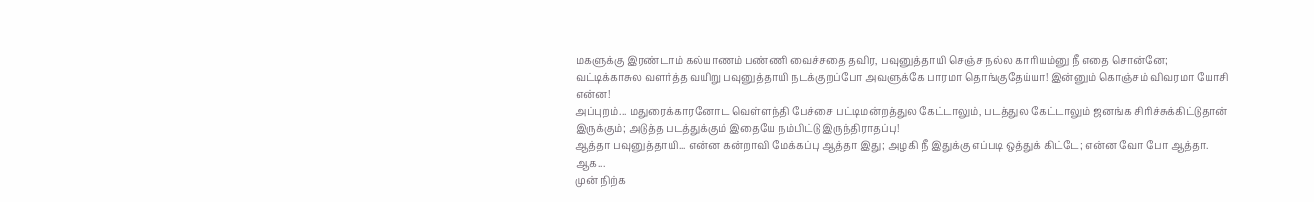மகளுக்கு இரண்டாம் கல்யாணம் பண்ணி வைச்சதை தவிர, பவுனுத்தாயி செஞ்ச நல்ல காரியம்னு நீ எதை சொன்னே; வட்டிக்காசுல வளர்த்த வயிறு பவுனுத்தாயி நடக்குறப்போ அவளுக்கே பாரமா தொங்குதேய்யா! இன்னும் கொஞ்சம் விவரமா யோசி என்ன!
அப்புறம்... மதுரைக்காரனோட வெள்ளந்தி பேச்சை பட்டிமன்றத்துல கேட்டாலும், படத்துல கேட்டாலும் ஜனங்க சிரிச்சுக்கிட்டுதான் இருக்கும்; அடுத்த படத்துக்கும் இதையே நம்பிட்டு இருந்திராதப்பு!
ஆத்தா பவுனுத்தாயி... என்ன கன்றாவி மேக்கப்பு ஆத்தா இது; அழகி நீ இதுக்கு எப்படி ஒத்துக் கிட்டே; என்ன வோ போ ஆத்தா.
ஆக...
முன் நிற்க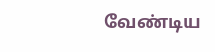வேண்டிய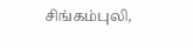சிங்கம்புலி,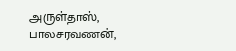அருள்தாஸ், பாலசரவணன்,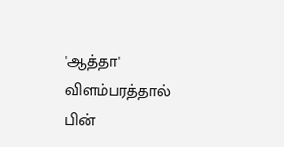'ஆத்தா' விளம்பரத்தால் பின்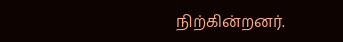நிற்கின்றனர்.